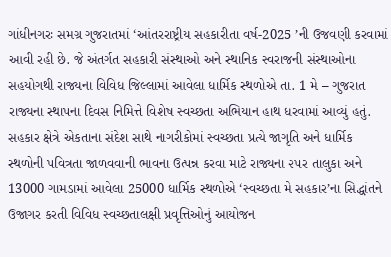ગાંધીનગરઃ સમગ્ર ગુજરાતમાં ‘આંતરરાષ્ટ્રીય સહકારીતા વર્ષ-2025 ’ની ઉજવણી કરવામાં આવી રહી છે. જે અંતર્ગત સહકારી સંસ્થાઓ અને સ્થાનિક સ્વરાજની સંસ્થાઓના સહયોગથી રાજ્યના વિવિધ જિલ્લામાં આવેલા ધાર્મિક સ્થળોએ તા. 1 મે – ગુજરાત રાજ્યના સ્થાપના દિવસ નિમિત્તે વિશેષ સ્વચ્છતા અભિયાન હાથ ધરવામાં આવ્યું હતું.
સહકાર ક્ષેત્રે એકતાના સંદેશ સાથે નાગરીકોમાં સ્વચ્છતા પ્રત્યે જાગૃતિ અને ધાર્મિક સ્થળોની પવિત્રતા જાળવવાની ભાવના ઉત્પન્ન કરવા માટે રાજ્યના ૨૫ર તાલુકા અને 13000 ગામડામાં આવેલા 25000 ધાર્મિક સ્થળોએ ‘સ્વચ્છતા મે સહકાર’ના સિદ્ધાંતને ઉજાગર કરતી વિવિધ સ્વચ્છતાલક્ષી પ્રવૃત્તિઓનું આયોજન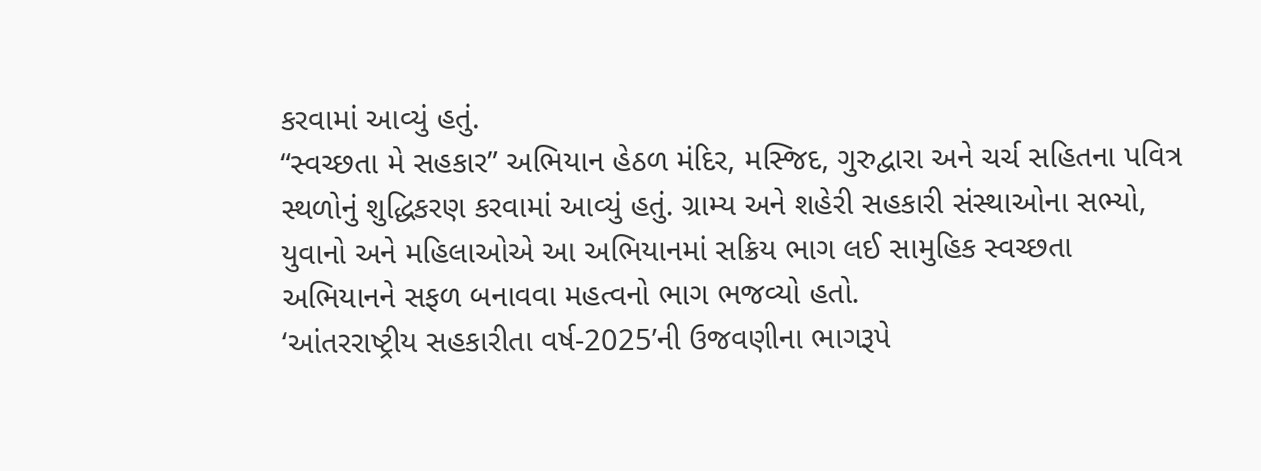કરવામાં આવ્યું હતું.
“સ્વચ્છતા મે સહકાર” અભિયાન હેઠળ મંદિર, મસ્જિદ, ગુરુદ્વારા અને ચર્ચ સહિતના પવિત્ર સ્થળોનું શુદ્ધિકરણ કરવામાં આવ્યું હતું. ગ્રામ્ય અને શહેરી સહકારી સંસ્થાઓના સભ્યો, યુવાનો અને મહિલાઓએ આ અભિયાનમાં સક્રિય ભાગ લઈ સામુહિક સ્વચ્છતા અભિયાનને સફળ બનાવવા મહત્વનો ભાગ ભજવ્યો હતો.
‘આંતરરાષ્ટ્રીય સહકારીતા વર્ષ-2025’ની ઉજવણીના ભાગરૂપે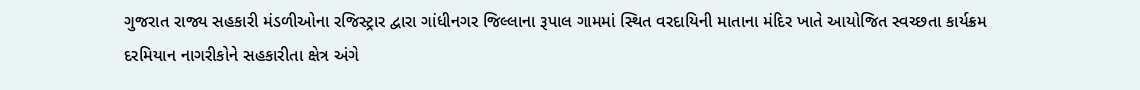ગુજરાત રાજ્ય સહકારી મંડળીઓના રજિસ્ટ્રાર દ્વારા ગાંધીનગર જિલ્લાના રૂપાલ ગામમાં સ્થિત વરદાયિની માતાના મંદિર ખાતે આયોજિત સ્વચ્છતા કાર્યક્રમ દરમિયાન નાગરીકોને સહકારીતા ક્ષેત્ર અંગે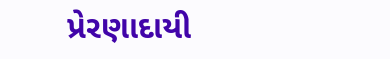પ્રેરણાદાયી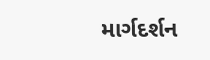માર્ગદર્શન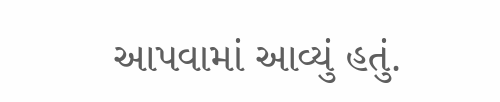આપવામાં આવ્યું હતું.